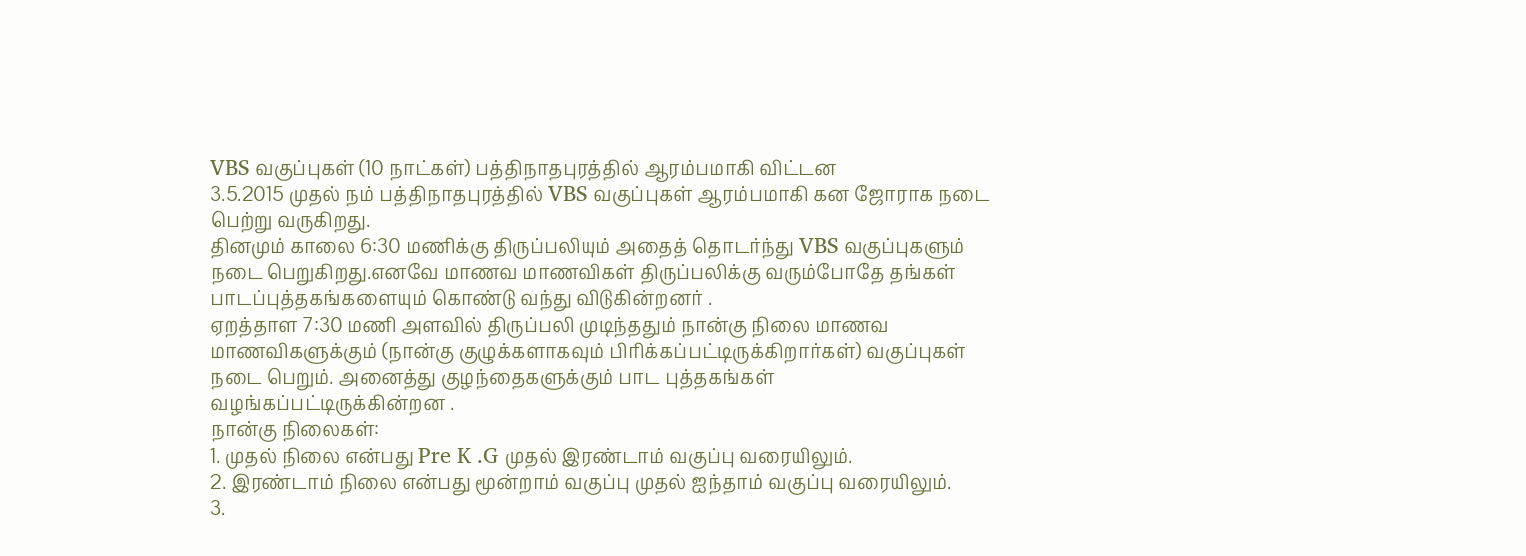VBS வகுப்புகள் (10 நாட்கள்) பத்திநாதபுரத்தில் ஆரம்பமாகி விட்டன
3.5.2015 முதல் நம் பத்திநாதபுரத்தில் VBS வகுப்புகள் ஆரம்பமாகி கன ஜோராக நடை பெற்று வருகிறது.
தினமும் காலை 6:30 மணிக்கு திருப்பலியும் அதைத் தொடர்ந்து VBS வகுப்புகளும் நடை பெறுகிறது.எனவே மாணவ மாணவிகள் திருப்பலிக்கு வரும்போதே தங்கள் பாடப்புத்தகங்களையும் கொண்டு வந்து விடுகின்றனர் .
ஏறத்தாள 7:30 மணி அளவில் திருப்பலி முடிந்ததும் நான்கு நிலை மாணவ மாணவிகளுக்கும் (நான்கு குழுக்களாகவும் பிரிக்கப்பட்டிருக்கிறார்கள்) வகுப்புகள் நடை பெறும். அனைத்து குழந்தைகளுக்கும் பாட புத்தகங்கள் வழங்கப்பட்டிருக்கின்றன .
நான்கு நிலைகள்:
1. முதல் நிலை என்பது Pre K .G முதல் இரண்டாம் வகுப்பு வரையிலும்.
2. இரண்டாம் நிலை என்பது மூன்றாம் வகுப்பு முதல் ஐந்தாம் வகுப்பு வரையிலும்.
3.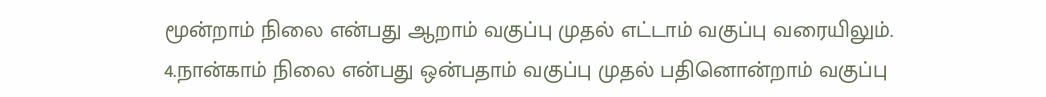மூன்றாம் நிலை என்பது ஆறாம் வகுப்பு முதல் எட்டாம் வகுப்பு வரையிலும்.
4.நான்காம் நிலை என்பது ஒன்பதாம் வகுப்பு முதல் பதினொன்றாம் வகுப்பு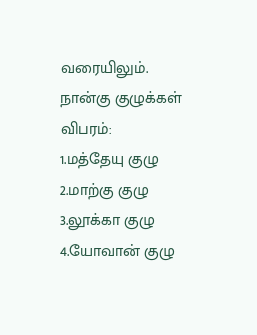வரையிலும்.
நான்கு குழுக்கள் விபரம்:
1.மத்தேயு குழு
2.மாற்கு குழு
3.லூக்கா குழு
4.யோவான் குழு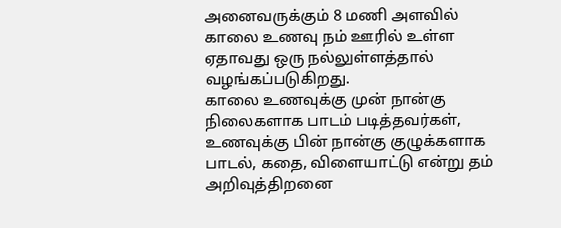அனைவருக்கும் 8 மணி அளவில் காலை உணவு நம் ஊரில் உள்ள ஏதாவது ஒரு நல்லுள்ளத்தால் வழங்கப்படுகிறது.
காலை உணவுக்கு முன் நான்கு நிலைகளாக பாடம் படித்தவர்கள், உணவுக்கு பின் நான்கு குழுக்களாக பாடல், கதை, விளையாட்டு என்று தம் அறிவுத்திறனை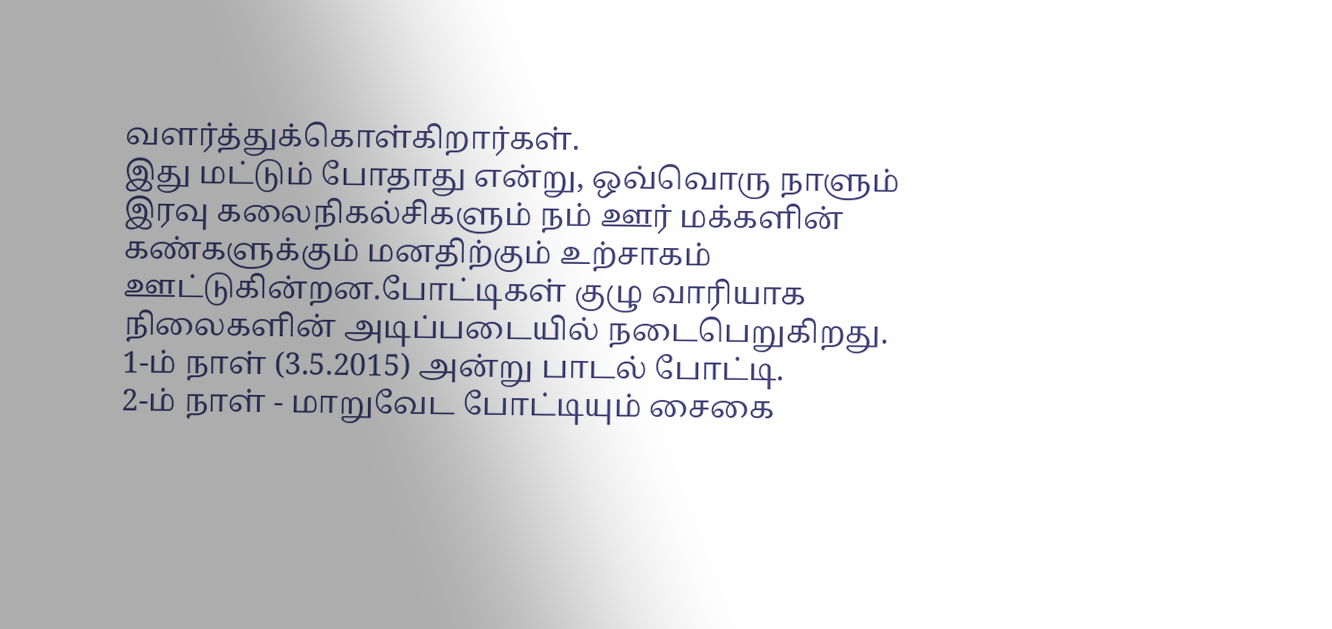வளர்த்துக்கொள்கிறார்கள்.
இது மட்டும் போதாது என்று, ஒவ்வொரு நாளும் இரவு கலைநிகல்சிகளும் நம் ஊர் மக்களின் கண்களுக்கும் மனதிற்கும் உற்சாகம் ஊட்டுகின்றன.போட்டிகள் குழு வாரியாக நிலைகளின் அடிப்படையில் நடைபெறுகிறது.
1-ம் நாள் (3.5.2015) அன்று பாடல் போட்டி.
2-ம் நாள் - மாறுவேட போட்டியும் சைகை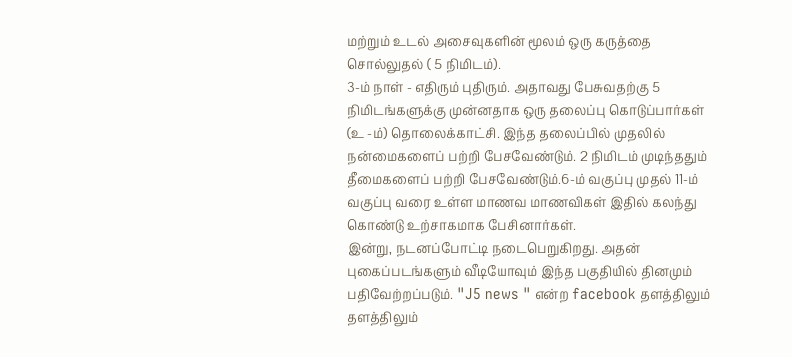மற்றும் உடல் அசைவுகளின் மூலம் ஒரு கருத்தை சொல்லுதல் ( 5 நிமிடம்).
3-ம் நாள் - எதிரும் புதிரும். அதாவது பேசுவதற்கு 5 நிமிடங்களுக்கு முன்னதாக ஒரு தலைப்பு கொடுப்பார்கள் (உ -ம்) தொலைக்காட்சி. இந்த தலைப்பில் முதலில் நன்மைகளைப் பற்றி பேசவேண்டும். 2 நிமிடம் முடிந்ததும் தீமைகளைப் பற்றி பேசவேண்டும்.6-ம் வகுப்பு முதல் 11-ம் வகுப்பு வரை உள்ள மாணவ மாணவிகள் இதில் கலந்து கொண்டு உற்சாகமாக பேசினார்கள்.
இன்று, நடனப்போட்டி நடைபெறுகிறது. அதன் புகைப்படங்களும் வீடியோவும் இந்த பகுதியில் தினமும் பதிவேற்றப்படும். "J5 news " என்ற facebook தளத்திலும் தளத்திலும்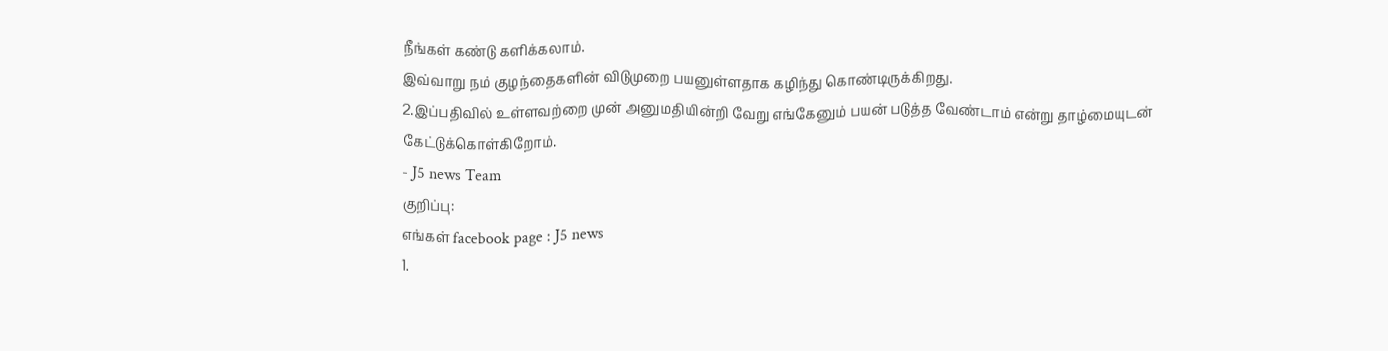நீங்கள் கண்டு களிக்கலாம்.
இவ்வாறு நம் குழந்தைகளின் விடுமுறை பயனுள்ளதாக கழிந்து கொண்டிருக்கிறது.
2.இப்பதிவில் உள்ளவற்றை முன் அனுமதியின்றி வேறு எங்கேனும் பயன் படுத்த வேண்டாம் என்று தாழ்மையுடன் கேட்டுக்கொள்கிறோம்.
- J5 news Team
குறிப்பு:
எங்கள் facebook page : J5 news
1.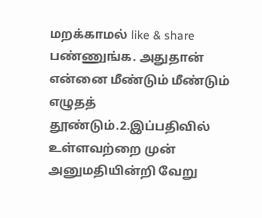மறக்காமல் like & share பண்ணுங்க. அதுதான் என்னை மீண்டும் மீண்டும் எழுதத் தூண்டும்.2.இப்பதிவில் உள்ளவற்றை முன் அனுமதியின்றி வேறு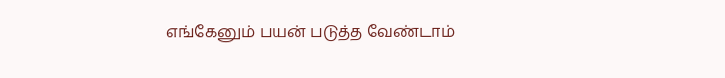எங்கேனும் பயன் படுத்த வேண்டாம்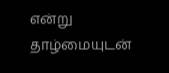என்று தாழ்மையுடன்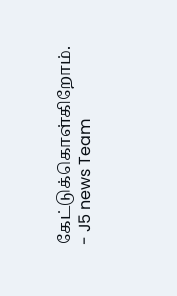கேட்டுக்கொள்கிறோம்.
- J5 news Team